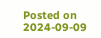Posted on 2024-09-09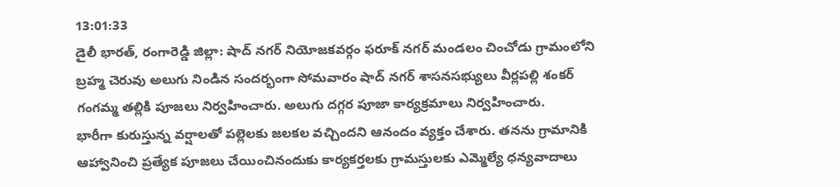13:01:33
డైలీ భారత్, రంగారెడ్డి జిల్లా: షాద్ నగర్ నియోజకవర్గం ఫరూక్ నగర్ మండలం చించోడు గ్రామంలోని బ్రహ్మ చెరువు అలుగు నిండిన సందర్భంగా సోమవారం షాద్ నగర్ శాసనసభ్యులు వీర్లపల్లి శంకర్ గంగమ్మ తల్లికి పూజలు నిర్వహించారు. అలుగు దగ్గర పూజా కార్యక్రమాలు నిర్వహించారు.
భారీగా కురుస్తున్న వర్షాలతో పల్లెలకు జలకల వచ్చిందని ఆనందం వ్యక్తం చేశారు. తనను గ్రామానికి ఆహ్వానించి ప్రత్యేక పూజలు చేయించినందుకు కార్యకర్తలకు గ్రామస్తులకు ఎమ్మెల్యే ధన్యవాదాలు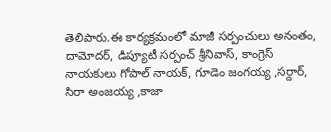తెలిపారు.ఈ కార్యక్రమంలో మాజీ సర్పంచులు అనంతం, దామోదర్, డిప్యూటీ సర్పంచ్ శ్రీనివాస్, కాంగ్రెస్ నాయకులు గోపాల్ నాయక్, గూడెం జంగయ్య ,సర్దార్, సిరా అంజయ్య ,కాజా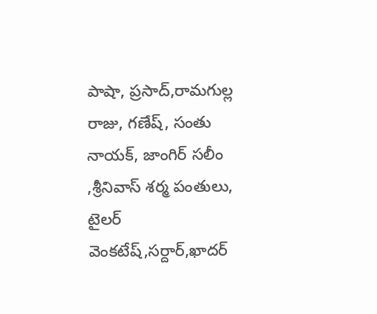పాషా, ప్రసాద్,రామగుల్ల రాజు, గణేష్, సంతు నాయక్, జాంగిర్ సలీం ,శ్రీనివాస్ శర్మ పంతులు, టైలర్ వెంకటేష్,సర్దార్,ఖాదర్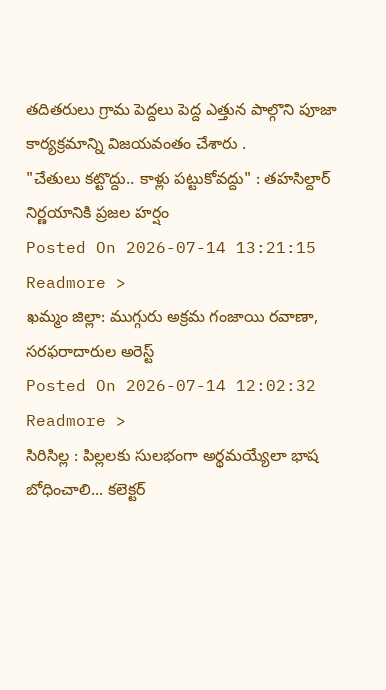తదితరులు గ్రామ పెద్దలు పెద్ద ఎత్తున పాల్గొని పూజా కార్యక్రమాన్ని విజయవంతం చేశారు .
"చేతులు కట్టొద్దు.. కాళ్లు పట్టుకోవద్దు" : తహసిల్దార్ నిర్ణయానికి ప్రజల హర్షం
Posted On 2026-07-14 13:21:15
Readmore >
ఖమ్మం జిల్లా: ముగ్గురు అక్రమ గంజాయి రవాణా, సరఫరాదారుల అరెస్ట్
Posted On 2026-07-14 12:02:32
Readmore >
సిరిసిల్ల : పిల్లలకు సులభంగా అర్థమయ్యేలా భాష బోధించాలి... కలెక్టర్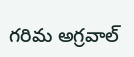గరిమ అగ్రవాల్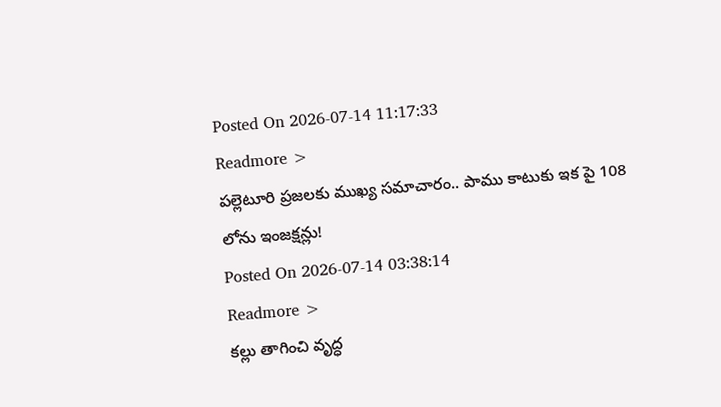Posted On 2026-07-14 11:17:33
Readmore >
పల్లెటూరి ప్రజలకు ముఖ్య సమాచారం.. పాము కాటుకు ఇక పై 108 లోను ఇంజక్షన్లు!
Posted On 2026-07-14 03:38:14
Readmore >
కల్లు తాగించి వృద్ధ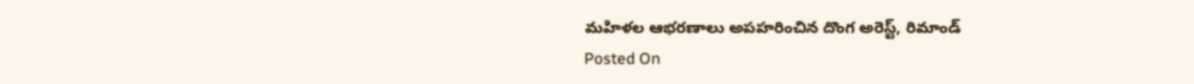మహిళల ఆభరణాలు అపహరించిన దొంగ అరెస్ట్, రిమాండ్
Posted On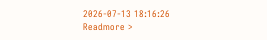2026-07-13 18:16:26
Readmore >